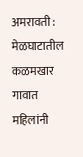अमरावती : मेळघाटातील कळमखार गावात महिलांनी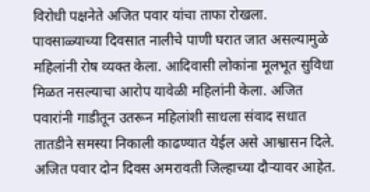विरोधी पक्षनेते अजित पवार यांचा ताफा रोखला. पावसाळ्याच्या दिवसात नालीचे पाणी घरात जात असल्यामुळे महिलांनी रोष व्यक्त केला. आदिवासी लोकांना मूलभूत सुविधा मिळत नसल्याचा आरोप यावेळी महिलांनी केला. अजित पवारांनी गाडीतून उतरून महिलांशी साधला संवाद सधात तातडीने समस्या निकाली काढण्यात येईल असे आश्वासन दिले.
अजित पवार दोन दिवस अमरावती जिल्हाच्या दौऱ्यावर आहेत.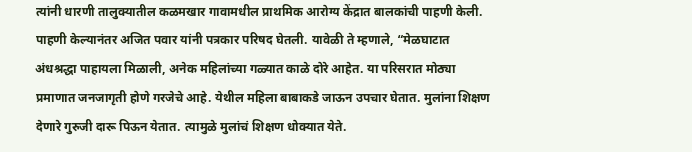त्यांनी धारणी तालुक्यातील कळमखार गावामधील प्राथमिक आरोग्य केंद्रात बालकांची पाहणी केली. पाहणी केल्यानंतर अजित पवार यांनी पत्रकार परिषद घेतली. यावेळी ते म्हणाले, “मेळघाटात अंधश्रद्धा पाहायला मिळाली, अनेक महिलांच्या गळ्यात काळे दोरे आहेत. या परिसरात मोठ्या प्रमाणात जनजागृती होणे गरजेचे आहे. येथील महिला बाबाकडे जाऊन उपचार घेतात. मुलांना शिक्षण देणारे गुरुजी दारू पिऊन येतात. त्यामुळे मुलांचं शिक्षण धोक्यात येते.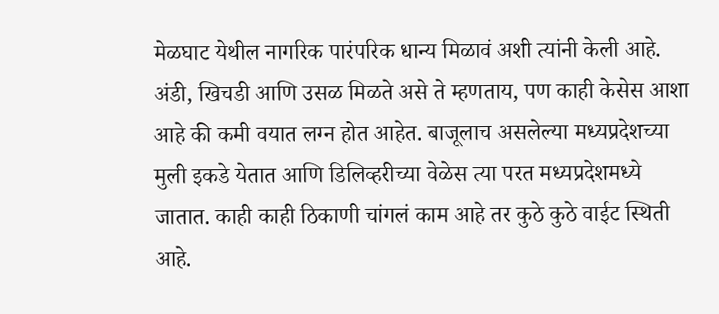मेळघाट येथील नागरिक पारंपरिक धान्य मिळावं अशी त्यांनी केली आहे. अंडी, खिचडी आणि उसळ मिळते असे ते म्हणताय, पण काही केसेस आशा आहे की कमी वयात लग्न होत आहेत. बाजूलाच असलेल्या मध्यप्रदेशच्या मुली इकडे येतात आणि डिलिव्हरीच्या वेळेस त्या परत मध्यप्रदेशमध्ये जातात. काही काही ठिकाणी चांगलं काम आहे तर कुठे कुठे वाईट स्थिती आहे.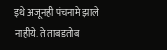इथे अजूनही पंचनामे झाले नाहीये. ते ताबडतोब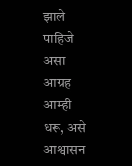झाले पाहिजे असा आग्रह आम्ही धरू, असे आश्वासन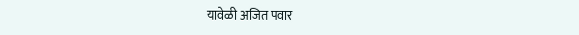यावेळी अजित पवार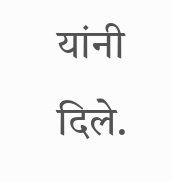यांनी दिले.